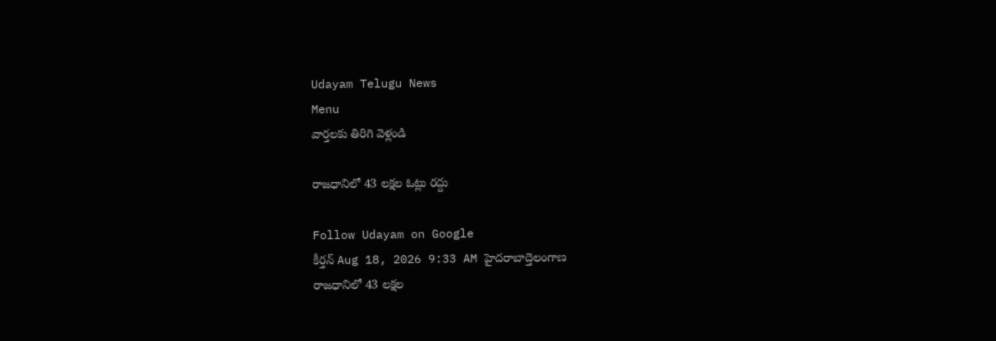Udayam Telugu News
Menu
వార్తలకు తిరిగి వెళ్లండి

రాజధానిలో 43 లక్షల ఓట్లు రద్దు

Follow Udayam on Google
కీర్తన్ Aug 18, 2026 9:33 AM హైదరాబాద్తెలంగాణ
రాజధానిలో 43 లక్షల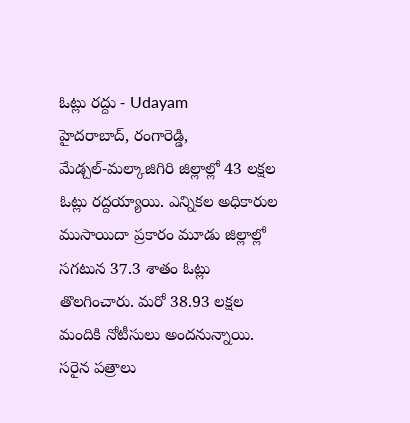ఓట్లు రద్దు - Udayam
హైదరాబాద్‌, రంగారెడ్డి, మేడ్చల్‌-మల్కాజిగిరి జిల్లాల్లో 43 లక్షల ఓట్లు రద్దయ్యాయి. ఎన్నికల అధికారుల ముసాయిదా ప్రకారం మూడు జిల్లాల్లో సగటున 37.3 శాతం ఓట్లు తొలగించారు. మరో 38.93 లక్షల మందికి నోటీసులు అందనున్నాయి. సరైన పత్రాలు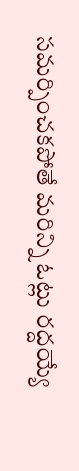సమర్పించకపోతే మరిన్ని ఓట్లు రద్దయ్యే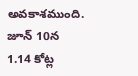అవకాశముంది. జూన్‌ 10న 1.14 కోట్ల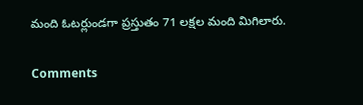మంది ఓటర్లుండగా ప్రస్తుతం 71 లక్షల మంది మిగిలారు.

Comments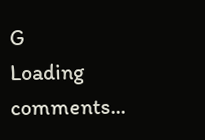G
Loading comments...